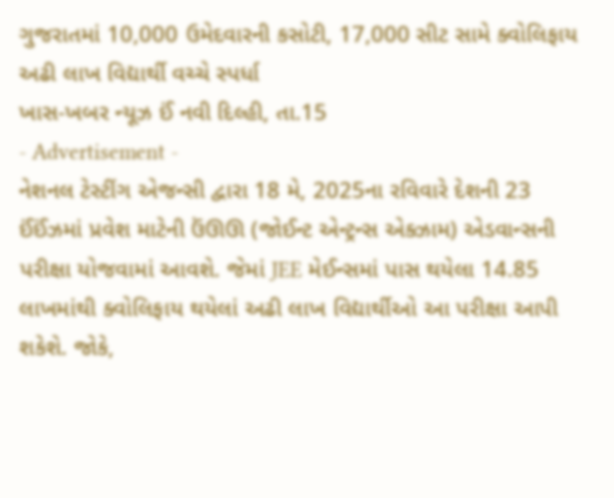ગુજરાતમાં 10,000 ઉમેદવારની કસોટી, 17,000 સીટ સામે ક્વોલિફાય અઢી લાખ વિદ્યાર્થી વચ્ચે સ્પર્ધા
ખાસ-ખબર ન્યૂઝ ઈં નવી દિલ્હી, તા.15
- Advertisement -
નેશનલ ટેસ્ટીંગ એજન્સી દ્વારા 18 મે, 2025ના રવિવારે દેશની 23 ઈંઈંઝમાં પ્રવેશ માટેની ઉંઊઊ (જોઈન્ટ એન્ટ્રન્સ એક્ઝામ) એડવાન્સની પરીક્ષા યોજવામાં આવશે. જેમાં JEE મેઈન્સમાં પાસ થયેલા 14.85 લાખમાંથી ક્વોલિફાય થયેલાં અઢી લાખ વિદ્યાર્થીઓ આ પરીક્ષા આપી શકેશે. જોકે,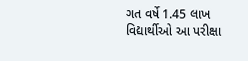ગત વર્ષે 1.45 લાખ વિદ્યાર્થીઓ આ પરીક્ષા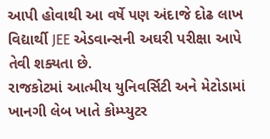આપી હોવાથી આ વર્ષે પણ અંદાજે દોઢ લાખ વિદ્યાર્થી JEE એડવાન્સની અઘરી પરીક્ષા આપે તેવી શક્યતા છે.
રાજકોટમાં આત્મીય યુનિવર્સિટી અને મેટોડામાં ખાનગી લેબ ખાતે કોમ્પ્યુટર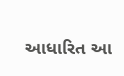આધારિત આ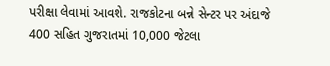પરીક્ષા લેવામાં આવશે. રાજકોટના બન્ને સેન્ટર પર અંદાજે 400 સહિત ગુજરાતમાં 10,000 જેટલા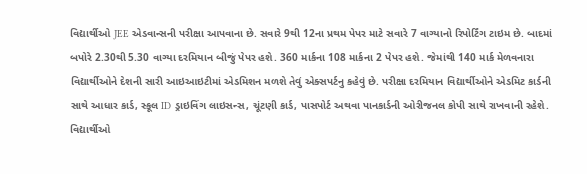વિદ્યાર્થીઓ JEE એડવાન્સની પરીક્ષા આપવાના છે. સવારે 9થી 12ના પ્રથમ પેપર માટે સવારે 7 વાગ્યાનો રિપોર્ટિંગ ટાઇમ છે. બાદમાં બપોરે 2.30થી 5.30 વાગ્યા દરમિયાન બીજું પેપર હશે. 360 માર્કના 108 માર્કના 2 પેપર હશે. જેમાંથી 140 માર્ક મેળવનારા વિદ્યાર્થીઓને દેશની સારી આઇઆઇટીમાં એડમિશન મળશે તેવું એક્સપર્ટનુ કહેવું છે. પરીક્ષા દરમિયાન વિદ્યાર્થીઓને એડમિટ કાર્ડની સાથે આધાર કાર્ડ, સ્કૂલ ID ડ્રાઇવિંગ લાઇસન્સ, ચૂંટણી કાર્ડ, પાસપોર્ટ અથવા પાનકાર્ડની ઓરીજનલ કોપી સાથે રાખવાની રહેશે. વિદ્યાર્થીઓ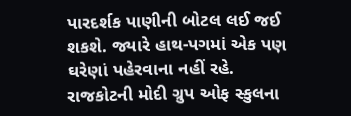પારદર્શક પાણીની બોટલ લઈ જઈ શકશે. જ્યારે હાથ-પગમાં એક પણ ઘરેણાં પહેરવાના નહીં રહે.
રાજકોટની મોદી ગ્રુપ ઓફ સ્કુલના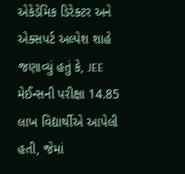એકેડેમિક ડિરેક્ટર અને એક્સપર્ટ અલ્પેશ શાહે જણાવ્યું હતું કે, JEE મેઈન્સની પરીક્ષા 14.85 લાખ વિદ્યાર્થીએ આપેલી હતી, જેમાં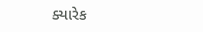ક્યારેક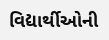વિદ્યાર્થીઓની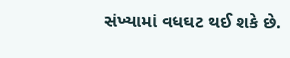સંખ્યામાં વધઘટ થઈ શકે છે.